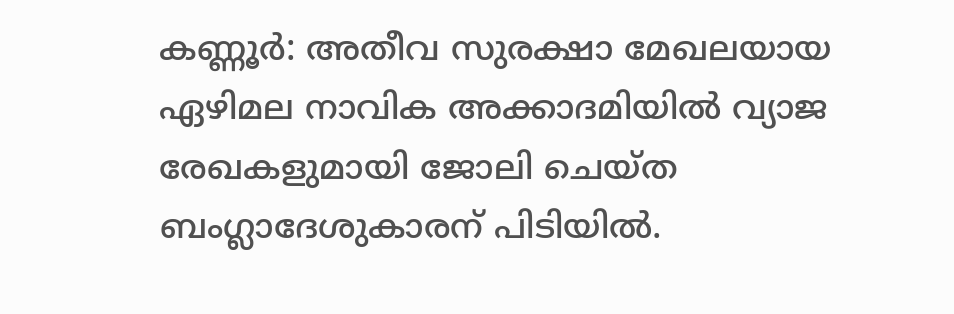കണ്ണൂർ: അതീവ സുരക്ഷാ മേഖലയായ ഏഴിമല നാവിക അക്കാദമിയിൽ വ്യാജ രേഖകളുമായി ജോലി ചെയ്ത ബംഗ്ലാദേശുകാരന് പിടിയിൽ.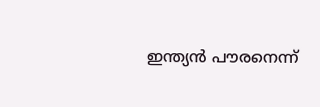ഇന്ത്യൻ പൗരനെന്ന്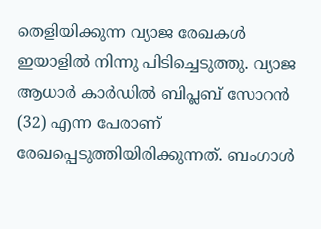തെളിയിക്കുന്ന വ്യാജ രേഖകൾ ഇയാളിൽ നിന്നു പിടിച്ചെടുത്തു. വ്യാജ ആധാർ കാർഡിൽ ബിപ്ലബ് സോറൻ (32) എന്ന പേരാണ് രേഖപ്പെടുത്തിയിരിക്കുന്നത്. ബംഗാൾ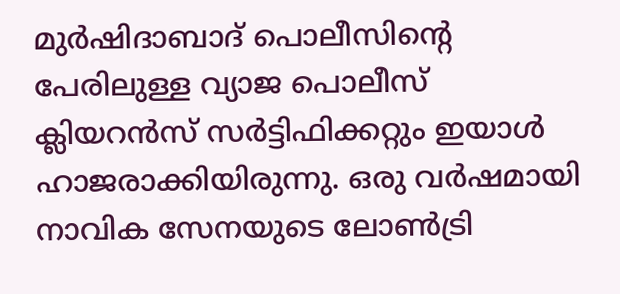മുർഷിദാബാദ് പൊലീസിന്റെ പേരിലുള്ള വ്യാജ പൊലീസ് ക്ലിയറൻസ് സർട്ടിഫിക്കറ്റും ഇയാൾ ഹാജരാക്കിയിരുന്നു. ഒരു വർഷമായി നാവിക സേനയുടെ ലോൺട്രി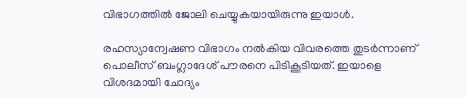വിഭാഗത്തിൽ ജോലി ചെയ്യുകയായിരുന്നു ഇയാൾ.

രഹസ്യാന്വേഷണ വിഭാഗം നൽകിയ വിവരത്തെ തുടർന്നാണ് പൊലീസ് ബംഗ്ലാദേശ് പൗരനെ പിടികൂടിയത്. ഇയാളെ വിശദമായി ചോദ്യം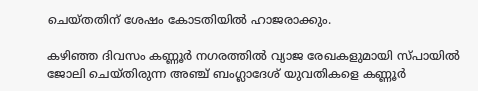ചെയ്തതിന് ശേഷം കോടതിയിൽ ഹാജരാക്കും.

കഴിഞ്ഞ ദിവസം കണ്ണൂർ നഗരത്തിൽ വ്യാജ രേഖകളുമായി സ്പായിൽ ജോലി ചെയ്തിരുന്ന അഞ്ച് ബംഗ്ലാദേശ് യുവതികളെ കണ്ണൂർ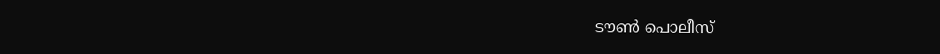ടൗൺ പൊലീസ്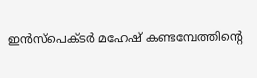ഇൻസ്പെക്ടർ മഹേഷ് കണ്ടമ്പേത്തിൻ്റെ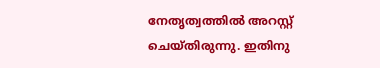നേതൃത്വത്തിൽ അറസ്റ്റ് ചെയ്തിരുന്നു. ഇതിനു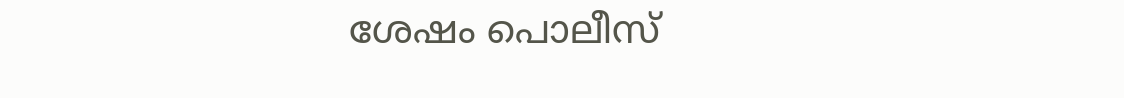ശേഷം പൊലീസ്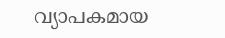വ്യാപകമായ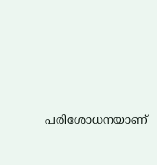പരിശോധനയാണ്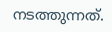നടത്തുന്നത്.